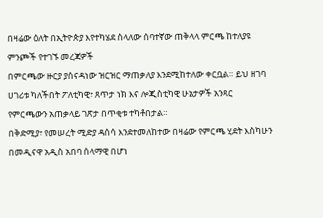በዛሬው ዕለት በኢትዮጵያ እየተካሄደ ስላለው ሰባተኛው ጠቅላላ ምርጫ ከተለያዩ ምንጮች የተገኙ መረጃዎች
በምርጫው ዙርያ ያሰናዳነው ዝርዝር ማጠቃለያ እንደሚከተለው ቀርቧል። ይህ ዘገባ ሀገሪቱ ካለችበት ፖለቲካዊ፣ ጸጥታ ነክ እና ሎጂስቲካዊ ሁኔታዎች አንጻር የምርጫውን አጠቃላይ ገጽታ በጥቂቱ ተካቶበታል።
በቅድሚያ፣ የመሠረት ሚድያ ዳሰሳ እንደተመለከተው በዛሬው የምርጫ ሂደት እስካሁን በመዲናዋ አዲስ አበባ ሰላማዊ በሆነ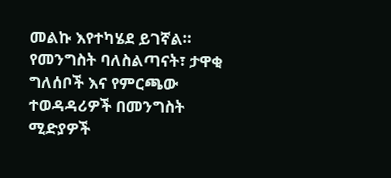መልኩ እየተካሄደ ይገኛል። የመንግስት ባለስልጣናት፣ ታዋቂ ግለሰቦች እና የምርጫው ተወዳዳሪዎች በመንግስት ሚድያዎች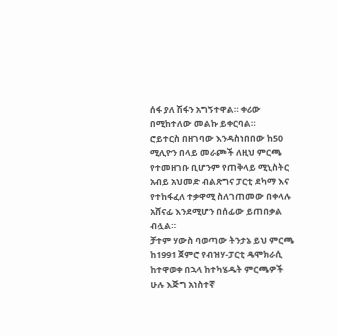ሰፋ ያለ ሽፋን አግኝተዋል። ቀሪው በሚከተለው መልኩ ይቀርባል።
ሮይተርስ በዘገባው እንዳስነበበው ከ50 ሚሊዮን በላይ መራጮች ለዚህ ምርጫ የተመዘገቡ ቢሆንም የጠቅላይ ሚኒስትር አብይ አህመድ ብልጽግና ፓርቲ ደካማ እና የተከፋፈለ ተቃዋሚ ስለገጠመው በቀላሉ አሸናፊ እንደሚሆን በሰፊው ይጠበቃል ብሏል።
ቻተም ሃውስ ባወጣው ትንታኔ ይህ ምርጫ ከ1991 ጀምሮ የብዝሃ-ፓርቲ ዴሞክራሲ ከተዋወቀ በኋላ ከተካሄዱት ምርጫዎች ሁሉ እጅግ አነስተኛ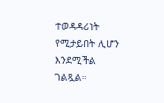ተወዳዳሪነት የሚታይበት ሊሆን እንደሚችል ገልጿል።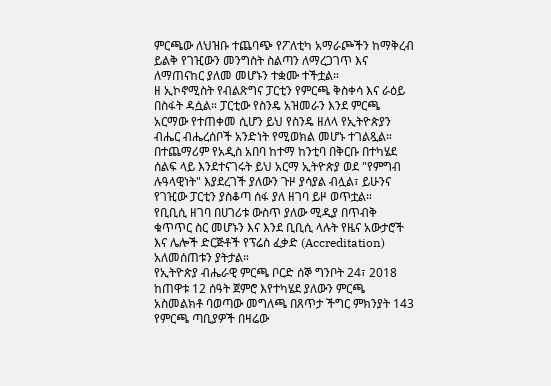ምርጫው ለህዝቡ ተጨባጭ የፖለቲካ አማራጮችን ከማቅረብ ይልቅ የገዢውን መንግስት ስልጣን ለማረጋገጥ እና ለማጠናከር ያለመ መሆኑን ተቋሙ ተችቷል።
ዘ ኢኮኖሚስት የብልጽግና ፓርቲን የምርጫ ቅስቀሳ እና ራዕይ በስፋት ዳሷል። ፓርቲው የስንዴ አዝመራን እንደ ምርጫ አርማው የተጠቀመ ሲሆን ይህ የስንዴ ዘለላ የኢትዮጵያን ብሔር ብሔረሰቦች አንድነት የሚወክል መሆኑ ተገልጿል። በተጨማሪም የአዲስ አበባ ከተማ ከንቲባ በቅርቡ በተካሄደ ሰልፍ ላይ እንደተናገሩት ይህ አርማ ኢትዮጵያ ወደ "የምግብ ሉዓላዊነት" እያደረገች ያለውን ጉዞ ያሳያል ብሏል፣ ይሁንና የገዢው ፓርቲን ያስቆጣ ሰፋ ያለ ዘገባ ይዞ ወጥቷል።
የቢቢሲ ዘገባ በሀገሪቱ ውስጥ ያለው ሚዲያ በጥብቅ ቁጥጥር ስር መሆኑን እና እንደ ቢቢሲ ላሉት የዜና አውታሮች እና ሌሎች ድርጅቶች የፕሬስ ፈቃድ (Accreditation) አለመሰጠቱን ያትታል።
የኢትዮጵያ ብሔራዊ ምርጫ ቦርድ ሰኞ ግንቦት 24፣ 2018 ከጠዋቱ 12 ሰዓት ጀምሮ እየተካሄደ ያለውን ምርጫ አስመልክቶ ባወጣው መግለጫ በጸጥታ ችግር ምክንያት 143 የምርጫ ጣቢያዎች በዛሬው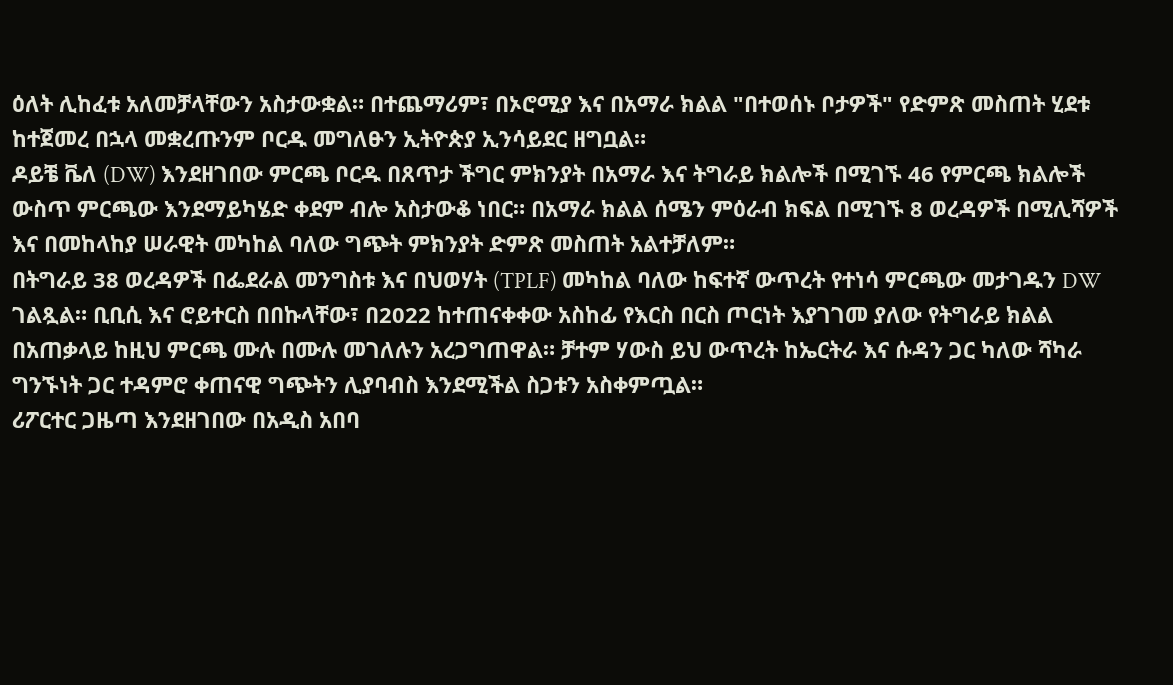ዕለት ሊከፈቱ አለመቻላቸውን አስታውቋል። በተጨማሪም፣ በኦሮሚያ እና በአማራ ክልል "በተወሰኑ ቦታዎች" የድምጽ መስጠት ሂደቱ ከተጀመረ በኋላ መቋረጡንም ቦርዱ መግለፁን ኢትዮጵያ ኢንሳይደር ዘግቧል።
ዶይቼ ቬለ (DW) እንደዘገበው ምርጫ ቦርዱ በጸጥታ ችግር ምክንያት በአማራ እና ትግራይ ክልሎች በሚገኙ 46 የምርጫ ክልሎች ውስጥ ምርጫው እንደማይካሄድ ቀደም ብሎ አስታውቆ ነበር። በአማራ ክልል ሰሜን ምዕራብ ክፍል በሚገኙ 8 ወረዳዎች በሚሊሻዎች እና በመከላከያ ሠራዊት መካከል ባለው ግጭት ምክንያት ድምጽ መስጠት አልተቻለም።
በትግራይ 38 ወረዳዎች በፌደራል መንግስቱ እና በህወሃት (TPLF) መካከል ባለው ከፍተኛ ውጥረት የተነሳ ምርጫው መታገዱን DW ገልጿል። ቢቢሲ እና ሮይተርስ በበኩላቸው፣ በ2022 ከተጠናቀቀው አስከፊ የእርስ በርስ ጦርነት እያገገመ ያለው የትግራይ ክልል በአጠቃላይ ከዚህ ምርጫ ሙሉ በሙሉ መገለሉን አረጋግጠዋል። ቻተም ሃውስ ይህ ውጥረት ከኤርትራ እና ሱዳን ጋር ካለው ሻካራ ግንኙነት ጋር ተዳምሮ ቀጠናዊ ግጭትን ሊያባብስ እንደሚችል ስጋቱን አስቀምጧል።
ሪፖርተር ጋዜጣ እንደዘገበው በአዲስ አበባ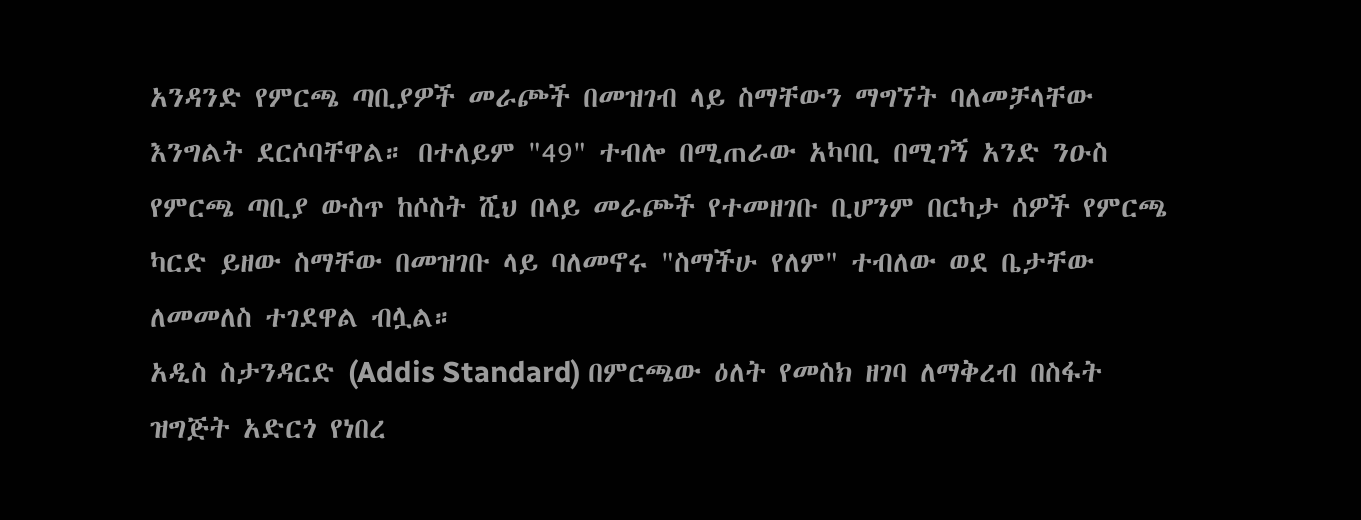አንዳንድ የምርጫ ጣቢያዎች መራጮች በመዝገብ ላይ ስማቸውን ማግኘት ባለመቻላቸው እንግልት ደርሶባቸዋል። በተለይም "49" ተብሎ በሚጠራው አካባቢ በሚገኝ አንድ ንዑስ የምርጫ ጣቢያ ውስጥ ከሶስት ሺህ በላይ መራጮች የተመዘገቡ ቢሆንም በርካታ ሰዎች የምርጫ ካርድ ይዘው ስማቸው በመዝገቡ ላይ ባለመኖሩ "ስማችሁ የለም" ተብለው ወደ ቤታቸው ለመመለስ ተገደዋል ብሏል።
አዲስ ስታንዳርድ (Addis Standard) በምርጫው ዕለት የመስክ ዘገባ ለማቅረብ በስፋት ዝግጅት አድርጎ የነበረ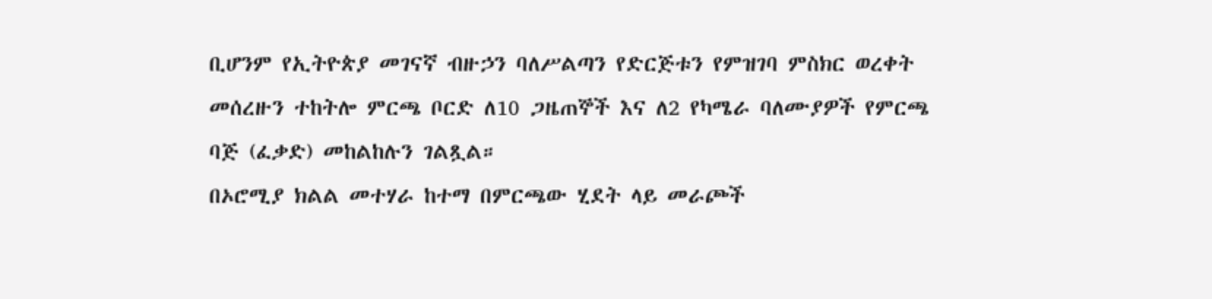ቢሆንም የኢትዮጵያ መገናኛ ብዙኃን ባለሥልጣን የድርጅቱን የምዝገባ ምስክር ወረቀት መሰረዙን ተከትሎ ምርጫ ቦርድ ለ10 ጋዜጠኞች እና ለ2 የካሜራ ባለሙያዎች የምርጫ ባጅ (ፈቃድ) መከልከሉን ገልጿል።
በኦሮሚያ ክልል መተሃራ ከተማ በምርጫው ሂደት ላይ መራጮች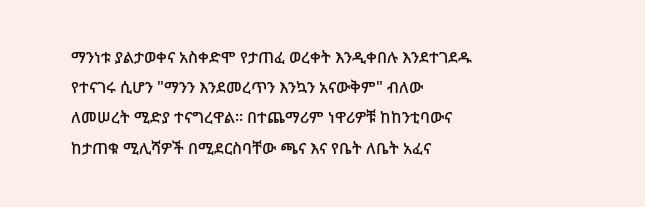ማንነቱ ያልታወቀና አስቀድሞ የታጠፈ ወረቀት እንዲቀበሉ እንደተገደዱ የተናገሩ ሲሆን "ማንን እንደመረጥን እንኳን አናውቅም" ብለው ለመሠረት ሚድያ ተናግረዋል። በተጨማሪም ነዋሪዎቹ ከከንቲባውና ከታጠቁ ሚሊሻዎች በሚደርስባቸው ጫና እና የቤት ለቤት አፈና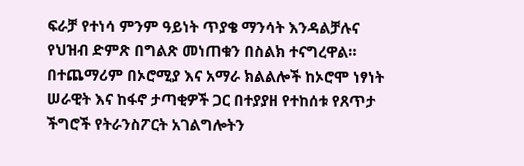ፍራቻ የተነሳ ምንም ዓይነት ጥያቄ ማንሳት እንዳልቻሉና የህዝብ ድምጽ በግልጽ መነጠቁን በስልክ ተናግረዋል።
በተጨማሪም በኦሮሚያ እና አማራ ክልልሎች ከኦሮሞ ነፃነት ሠራዊት እና ከፋኖ ታጣቂዎች ጋር በተያያዘ የተከሰቱ የጸጥታ ችግሮች የትራንስፖርት አገልግሎትን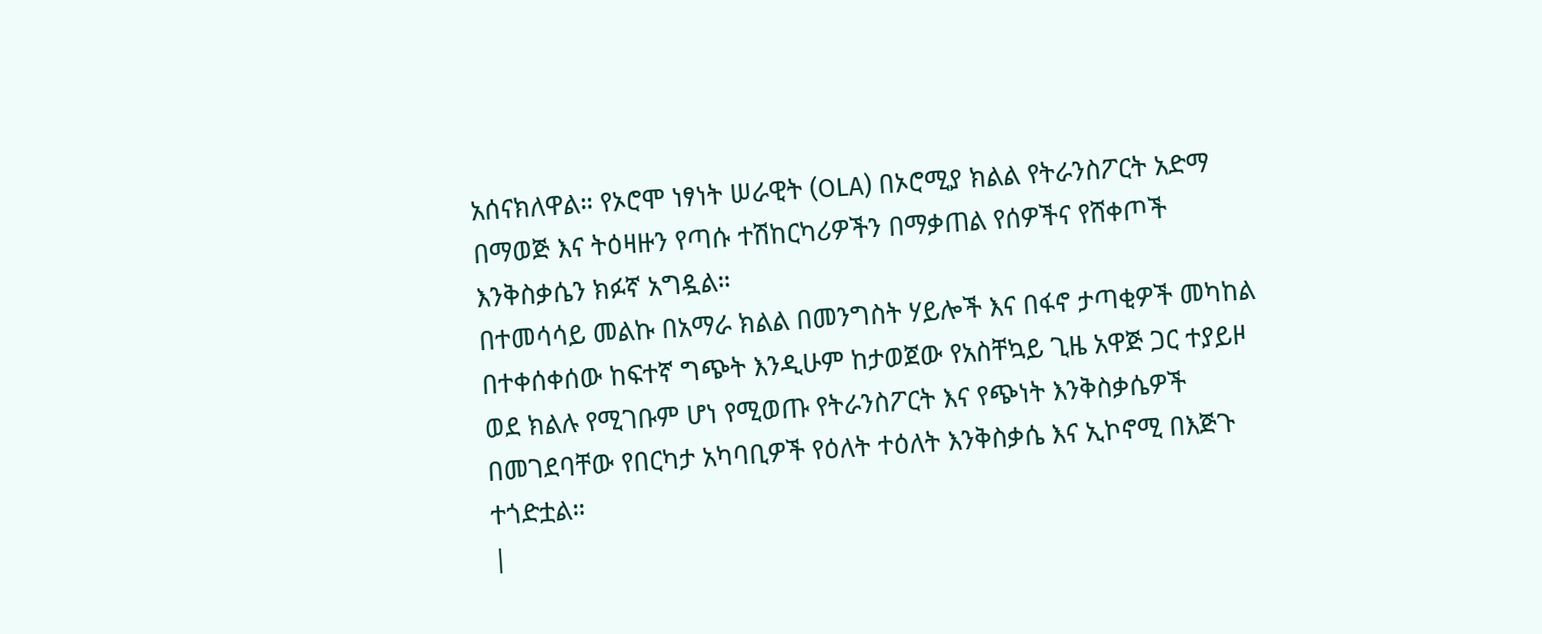አሰናክለዋል። የኦሮሞ ነፃነት ሠራዊት (OLA) በኦሮሚያ ክልል የትራንስፖርት አድማ በማወጅ እና ትዕዛዙን የጣሱ ተሽከርካሪዎችን በማቃጠል የሰዎችና የሸቀጦች እንቅስቃሴን ክፉኛ አግዷል።
በተመሳሳይ መልኩ በአማራ ክልል በመንግስት ሃይሎች እና በፋኖ ታጣቂዎች መካከል በተቀሰቀሰው ከፍተኛ ግጭት እንዲሁም ከታወጀው የአስቸኳይ ጊዜ አዋጅ ጋር ተያይዞ ወደ ክልሉ የሚገቡም ሆነ የሚወጡ የትራንስፖርት እና የጭነት እንቅስቃሴዎች በመገደባቸው የበርካታ አካባቢዎች የዕለት ተዕለት እንቅስቃሴ እና ኢኮኖሚ በእጅጉ ተጎድቷል።
|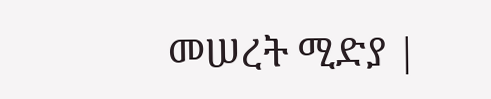መሠረት ሚድያ |